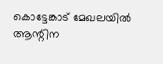കൊട്ടേങ്കാട് മേഖലയിൽ ആന്റിന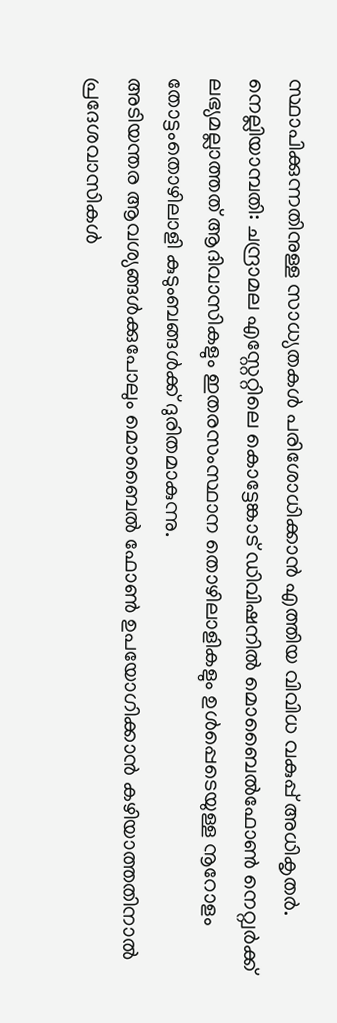സ്ഥാപിക്കുന്നതിനുള്ള സാധ്യതകൾ പരിശോധിക്കാൻ എത്തിയ വിവിധ വകുപ്പ് അധികൃതർ.
നെല്ലിയാമ്പതി: ചന്ദ്രാമല എസ്റ്റേറ്റിലെ കൊട്ടേങ്കാട് ഡിവിഷനിൽ മൊബൈൽഫോൺ നെറ്റ്വർക്ക് ലഭ്യമല്ലാത്തത് ആദിവാസികളും ഇതരസംസ്ഥാന തൊഴിലാളികളും ഉൾപ്പെടെയുള്ള നൂറോളം തോട്ടംതൊഴിലാളി കുടുംബങ്ങൾക്ക് ദുരിതമാകുന്നു.
അടിയന്തര ആവശ്യങ്ങൾക്കുപോലും മൊബൈൽ ഫോൺ ഉപയോഗിക്കാൻ കഴിയാത്തതിനാൽ പ്രദേശവാസികൾ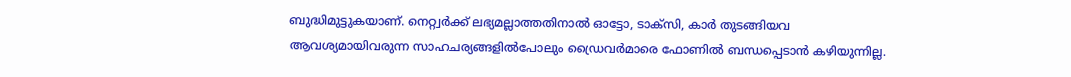ബുദ്ധിമുട്ടുകയാണ്. നെറ്റ്വർക്ക് ലഭ്യമല്ലാത്തതിനാൽ ഓട്ടോ, ടാക്സി, കാർ തുടങ്ങിയവ ആവശ്യമായിവരുന്ന സാഹചര്യങ്ങളിൽപോലും ഡ്രൈവർമാരെ ഫോണിൽ ബന്ധപ്പെടാൻ കഴിയുന്നില്ല.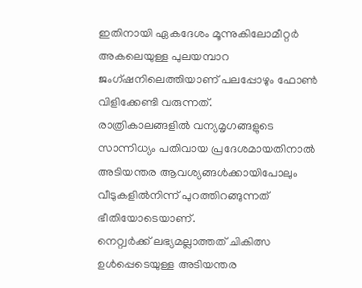ഇതിനായി ഏകദേശം മൂന്നുകിലോമീറ്റർ അകലെയുള്ള പുലയമ്പാറ ജംഗ്ഷനിലെത്തിയാണ് പലപ്പോഴും ഫോൺ വിളിക്കേണ്ടി വരുന്നത്.
രാത്രികാലങ്ങളിൽ വന്യമൃഗങ്ങളുടെ സാന്നിധ്യം പതിവായ പ്രദേശമായതിനാൽ അടിയന്തര ആവശ്യങ്ങൾക്കായിപോലും വീടുകളിൽനിന്ന് പുറത്തിറങ്ങുന്നത് ഭീതിയോടെയാണ്.
നെറ്റ്വർക്ക് ലഭ്യമല്ലാത്തത് ചികിത്സ ഉൾപ്പെടെയുള്ള അടിയന്തര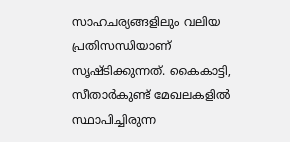സാഹചര്യങ്ങളിലും വലിയ പ്രതിസന്ധിയാണ് സൃഷ്ടിക്കുന്നത്. കൈകാട്ടി, സീതാർകുണ്ട് മേഖലകളിൽ സ്ഥാപിച്ചിരുന്ന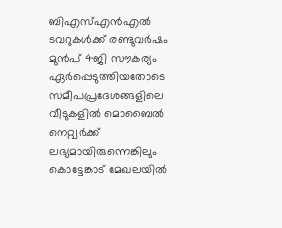ബിഎസ്എൻഎൽ ടവറുകൾക്ക് രണ്ടുവർഷം മുൻപ് 4ജി സൗകര്യം ഏർപ്പെടുത്തിയതോടെ സമീപപ്രദേശങ്ങളിലെ വീടുകളിൽ മൊബൈൽ നെറ്റ്വർക്ക് ലഭ്യമായിരുന്നെങ്കിലും കൊട്ടേങ്കാട് മേഖലയിൽ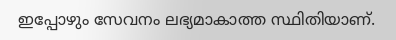ഇപ്പോഴും സേവനം ലഭ്യമാകാത്ത സ്ഥിതിയാണ്.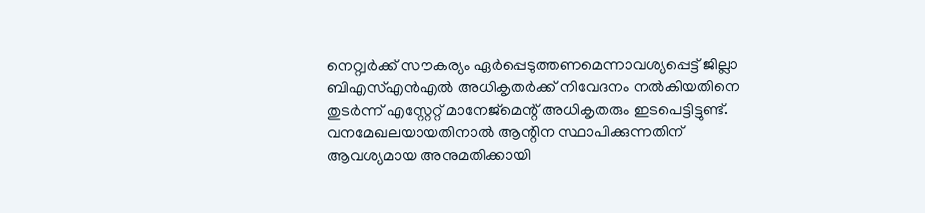നെറ്റ്വർക്ക് സൗകര്യം ഏർപ്പെടുത്തണമെന്നാവശ്യപ്പെട്ട് ജില്ലാ ബിഎസ്എൻഎൽ അധികൃതർക്ക് നിവേദനം നൽകിയതിനെ തുടർന്ന് എസ്റ്റേറ്റ് മാനേജ്മെന്റ് അധികൃതരും ഇടപെട്ടിട്ടുണ്ട്. വനമേഖലയായതിനാൽ ആന്റിന സ്ഥാപിക്കുന്നതിന് ആവശ്യമായ അനുമതിക്കായി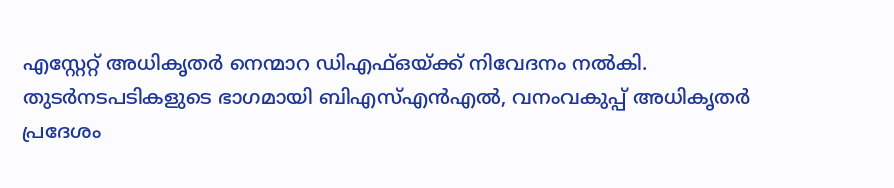എസ്റ്റേറ്റ് അധികൃതർ നെന്മാറ ഡിഎഫ്ഒയ്ക്ക് നിവേദനം നൽകി.
തുടർനടപടികളുടെ ഭാഗമായി ബിഎസ്എൻഎൽ, വനംവകുപ്പ് അധികൃതർ പ്രദേശം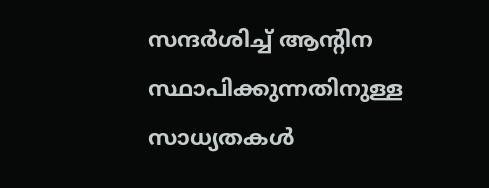സന്ദർശിച്ച് ആന്റിന സ്ഥാപിക്കുന്നതിനുള്ള സാധ്യതകൾ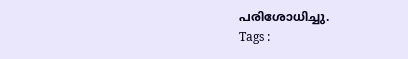പരിശോധിച്ചു.
Tags :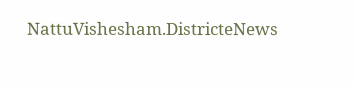NattuVishesham.DistricteNews